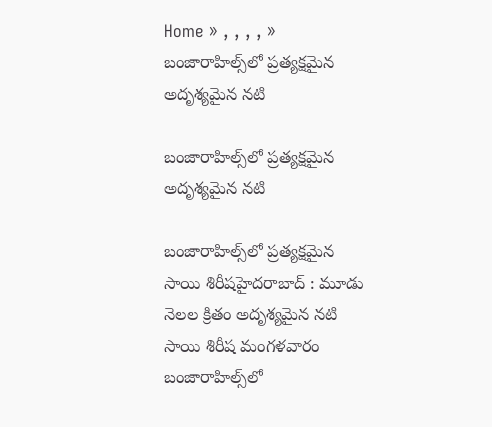Home » , , , , » బంజారాహిల్స్‌లో ప్రత్యక్షమైన అదృశ్యమైన నటి

బంజారాహిల్స్‌లో ప్రత్యక్షమైన అదృశ్యమైన నటి

బంజారాహిల్స్‌లో ప్రత్యక్షమైన సాయి శిరీషహైదరాబాద్ : మూడు నెలల క్రితం అదృశ్యమైన నటి సాయి శిరీష మంగళవారం బంజారాహిల్స్‌లో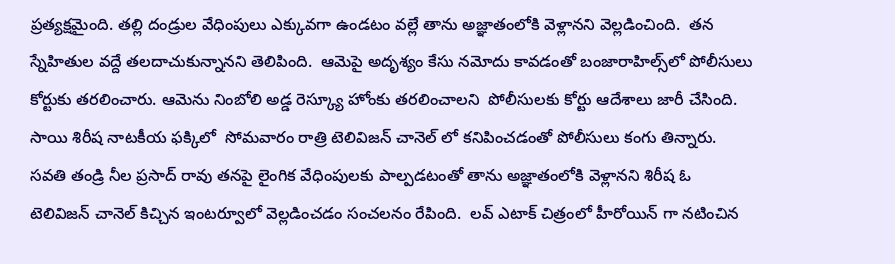ప్రత్యక్షమైంది. తల్లి దండ్రుల వేధింపులు ఎక్కువగా ఉండటం వల్లే తాను అజ్ఞాతంలోకి వెళ్లానని వెల్లడించింది.  తన స్నేహితుల వద్దే తలదాచుకున్నానని తెలిపింది.  ఆమెపై అదృశ్యం కేసు నమోదు కావడంతో బంజారాహిల్స్‌లో పోలీసులు కోర్టుకు తరలించారు. ఆమెను నింబోలి అడ్డ రెస్క్యూ హోంకు తరలించాలని  పోలీసులకు కోర్టు ఆదేశాలు జారీ చేసింది.
సాయి శిరీష నాటకీయ ఫక్కిలో  సోమవారం రాత్రి టెలివిజన్ చానెల్ లో కనిపించడంతో పోలీసులు కంగు తిన్నారు. సవతి తండ్రి నీల ప్రసాద్ రావు తనపై లైంగిక వేధింపులకు పాల్పడటంతో తాను అజ్ఞాతంలోకి వెళ్లానని శిరీష ఓ టెలివిజన్ చానెల్ కిచ్చిన ఇంటర్వూలో వెల్లడించడం సంచలనం రేపింది.  లవ్ ఎటాక్ చిత్రంలో హీరోయిన్ గా నటించిన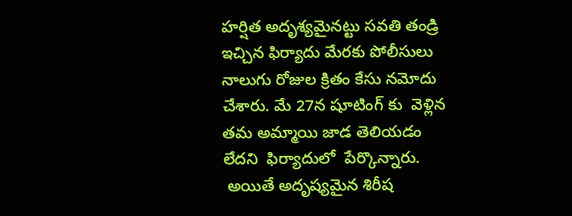హర్షిత అదృశ్యమైనట్టు సవతి తండ్రి ఇచ్చిన ఫిర్యాదు మేరకు పోలీసులు నాలుగు రోజుల క్రితం కేసు నమోదు చేశారు. మే 27న షూటింగ్ కు  వెళ్లిన తమ అమ్మాయి జాడ తెలియడం లేదని  ఫిర్యాదులో  పేర్కొన్నారు.
 అయితే అదృష్యమైన శిరీష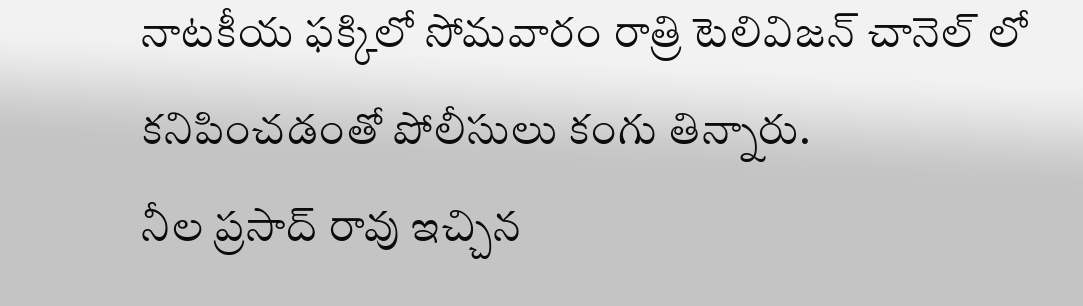నాటకీయ ఫక్కిలో సోమవారం రాత్రి టెలివిజన్ చానెల్ లో కనిపించడంతో పోలీసులు కంగు తిన్నారు.
నీల ప్రసాద్ రావు ఇచ్చిన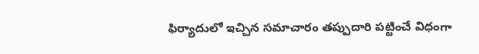ఫిర్యాదులో ఇచ్చిన సమాచారం తప్పుదారి పట్టించే విధంగా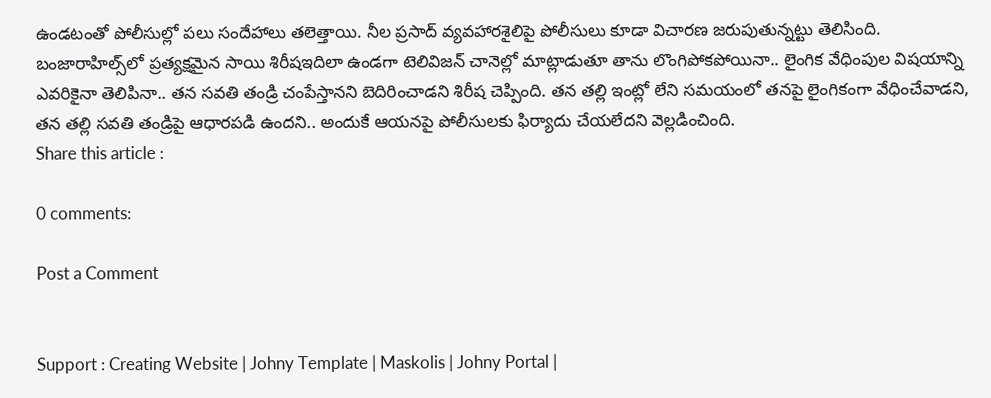ఉండటంతో పోలీసుల్లో పలు సందేహాలు తలెత్తాయి. నీల ప్రసాద్ వ్యవహారశైలిపై పోలీసులు కూడా విచారణ జరుపుతున్నట్టు తెలిసింది.
బంజారాహిల్స్‌లో ప్రత్యక్షమైన సాయి శిరీషఇదిలా ఉండగా టెలివిజన్ చానెల్లో మాట్లాడుతూ తాను లొంగిపోకపోయినా.. లైంగిక వేధింపుల విషయాన్ని ఎవరికైనా తెలిపినా.. తన సవతి తండ్రి చంపేస్తానని బెదిరించాడని శిరీష చెప్పింది. తన తల్లి ఇంట్లో లేని సమయంలో తనపై లైంగికంగా వేధించేవాడని, తన తల్లి సవతి తండ్రిపై ఆధారపడి ఉందని.. అందుకే ఆయనపై పోలీసులకు ఫిర్యాదు చేయలేదని వెల్లడించింది.
Share this article :

0 comments:

Post a Comment


Support : Creating Website | Johny Template | Maskolis | Johny Portal |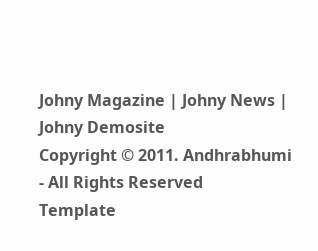Johny Magazine | Johny News | Johny Demosite
Copyright © 2011. Andhrabhumi - All Rights Reserved
Template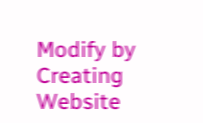Modify by Creating Website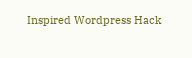Inspired Wordpress Hack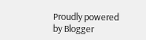Proudly powered by Blogger